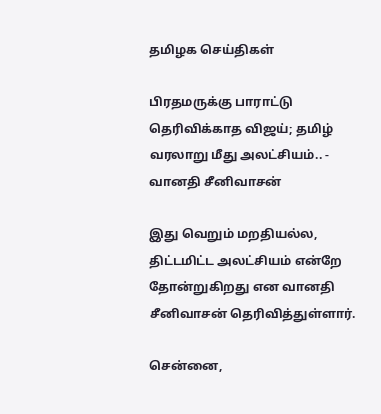தமிழக செய்திகள்

பிரதமருக்கு பாராட்டு தெரிவிக்காத விஜய்; தமிழ் வரலாறு மீது அலட்சியம்.. - வானதி சீனிவாசன்

இது வெறும் மறதியல்ல, திட்டமிட்ட அலட்சியம் என்றே தோன்றுகிறது என வானதி சீனிவாசன் தெரிவித்துள்ளார்.

சென்னை,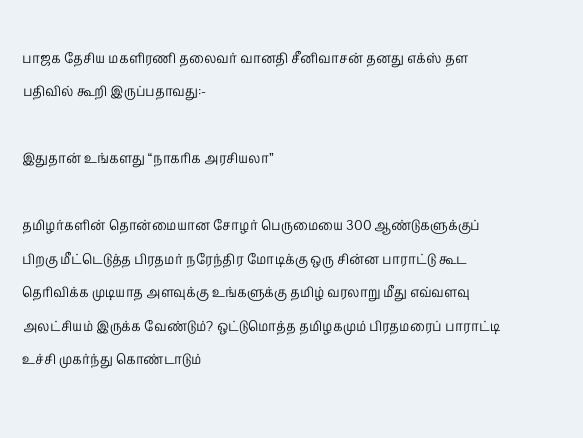பாஜக தேசிய மகளிரணி தலைவர் வானதி சீனிவாசன் தனது எக்ஸ் தள பதிவில் கூறி இருப்பதாவது:-

இதுதான் உங்களது “நாகரிக அரசியலா”

தமிழர்களின் தொன்மையான சோழர் பெருமையை 300 ஆண்டுகளுக்குப் பிறகு மீட்டெடுத்த பிரதமர் நரேந்திர மோடிக்கு ஒரு சின்ன பாராட்டு கூட தெரிவிக்க முடியாத அளவுக்கு உங்களுக்கு தமிழ் வரலாறு மீது எவ்வளவு அலட்சியம் இருக்க வேண்டும்? ஒட்டுமொத்த தமிழகமும் பிரதமரைப் பாராட்டி உச்சி முகர்ந்து கொண்டாடும்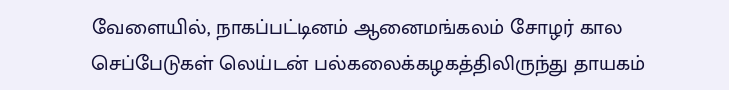வேளையில், நாகப்பட்டினம் ஆனைமங்கலம் சோழர் கால செப்பேடுகள் லெய்டன் பல்கலைக்கழகத்திலிருந்து தாயகம்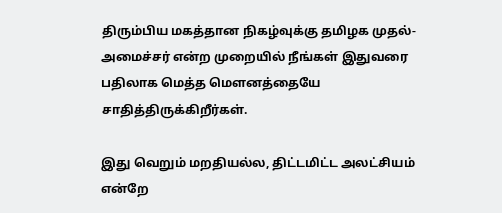திரும்பிய மகத்தான நிகழ்வுக்கு தமிழக முதல்-அமைச்சர் என்ற முறையில் நீங்கள் இதுவரை பதிலாக மெத்த மௌனத்தையே சாதித்திருக்கிறீர்கள்.

இது வெறும் மறதியல்ல, திட்டமிட்ட அலட்சியம் என்றே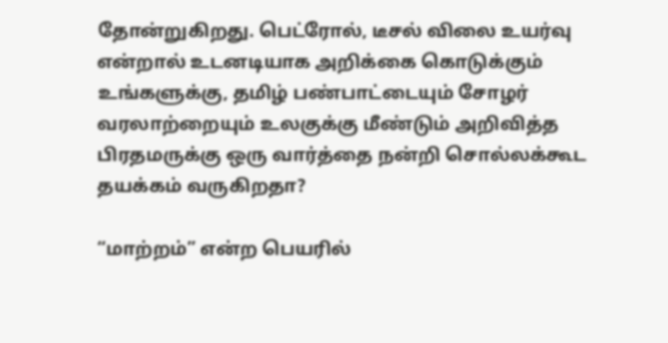தோன்றுகிறது. பெட்ரோல், டீசல் விலை உயர்வு என்றால் உடனடியாக அறிக்கை கொடுக்கும் உங்களுக்கு, தமிழ் பண்பாட்டையும் சோழர் வரலாற்றையும் உலகுக்கு மீண்டும் அறிவித்த பிரதமருக்கு ஒரு வார்த்தை நன்றி சொல்லக்கூட தயக்கம் வருகிறதா?

“மாற்றம்” என்ற பெயரில்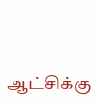ஆட்சிக்கு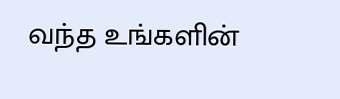வந்த உங்களின்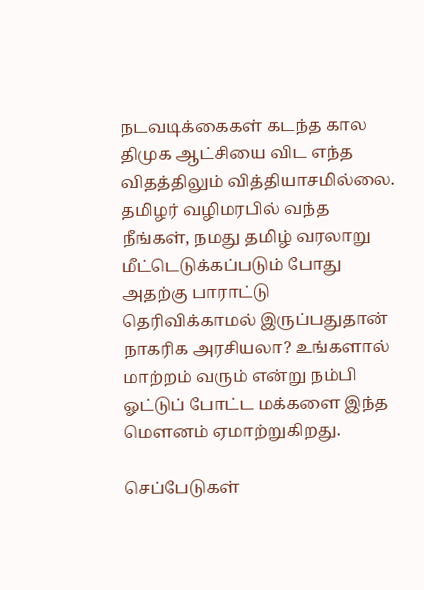நடவடிக்கைகள் கடந்த கால திமுக ஆட்சியை விட எந்த விதத்திலும் வித்தியாசமில்லை. தமிழர் வழிமரபில் வந்த நீங்கள், நமது தமிழ் வரலாறு மீட்டெடுக்கப்படும் போது அதற்கு பாராட்டு தெரிவிக்காமல் இருப்பதுதான் நாகரிக அரசியலா? உங்களால் மாற்றம் வரும் என்று நம்பி ஓட்டுப் போட்ட மக்களை இந்த மௌனம் ஏமாற்றுகிறது.

செப்பேடுகள்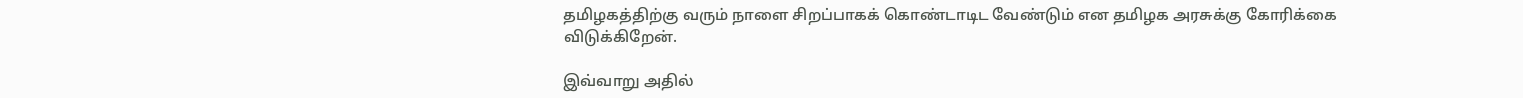தமிழகத்திற்கு வரும் நாளை சிறப்பாகக் கொண்டாடிட வேண்டும் என தமிழக அரசுக்கு கோரிக்கை விடுக்கிறேன்.

இவ்வாறு அதில்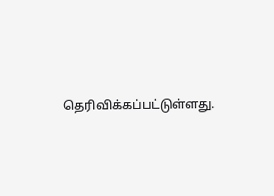தெரிவிக்கப்பட்டுள்ளது.